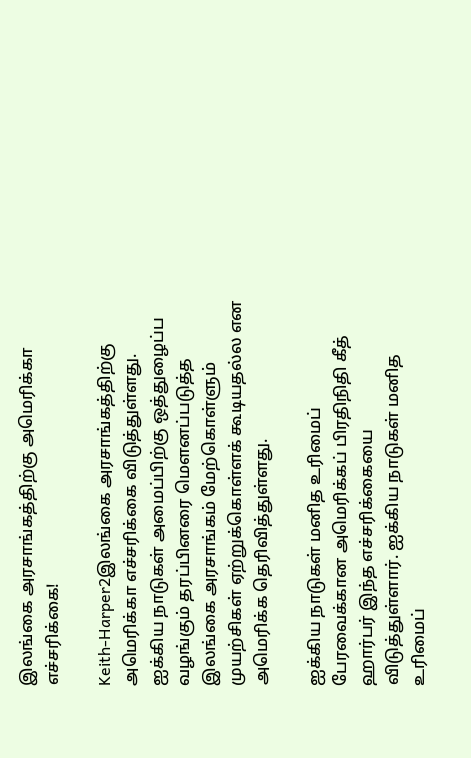இலங்கை அரசாங்கத்திற்கு அமெரிக்கா எச்சரிக்கை!

Keith-Harper2இலங்கை அரசாங்கத்திற்கு அமெரிக்கா எச்சரிக்கை விடுத்துள்ளது. ஐக்கிய நாடுகள் அமைப்பிற்கு ஒத்துழைப்ப வழங்கும் தரப்பினரை மௌனப்படுத்த இலங்கை அரசாங்கம் மேற்கொள்ளும் முயற்சிகள் ஏற்றுக்கொள்ளக் கூடியதல்ல என அமெரிக்க தெரிவித்துள்ளது.

ஐக்கிய நாடுகள் மனித உரிமைப் பேரவைக்கான அமெரிக்கப் பிரதிநிதி கீத் ஹார்பர் இந்த எச்சரிக்கையை விடுத்துள்ளார். ஐக்கிய நாடுகள் மனித உரிமைப்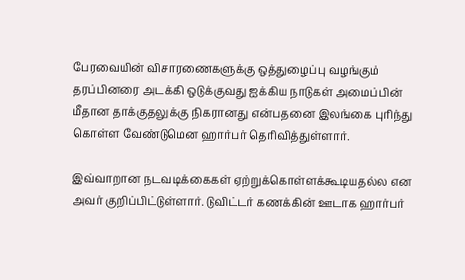பேரவையின் விசாரணைகளுக்கு ஒத்துழைப்பு வழங்கும் தரப்பினரை அடக்கி ஒடுக்குவது ஐக்கிய நாடுகள் அமைப்பின் மீதான தாக்குதலுக்கு நிகரானது என்பதனை இலங்கை புரிந்து கொள்ள வேண்டுமென ஹார்பர் தெரிவித்துள்ளார்.

இவ்வாறான நடவடிக்கைகள் ஏற்றுக்கொள்ளக்கூடியதல்ல என அவர் குறிப்பிட்டுள்ளார். டுவிட்டர் கணக்கின் ஊடாக ஹார்பர்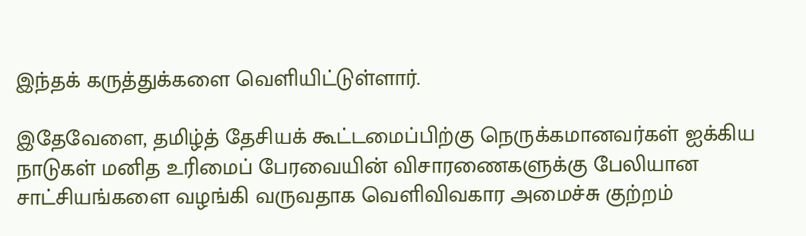இந்தக் கருத்துக்களை வெளியிட்டுள்ளார்.

இதேவேளை, தமிழ்த் தேசியக் கூட்டமைப்பிற்கு நெருக்கமானவர்கள் ஐக்கிய நாடுகள் மனித உரிமைப் பேரவையின் விசாரணைகளுக்கு பேலியான சாட்சியங்களை வழங்கி வருவதாக வெளிவிவகார அமைச்சு குற்றம்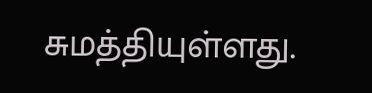சுமத்தியுள்ளது.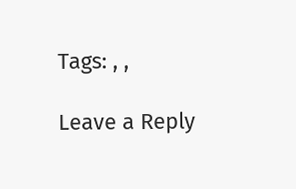Tags: , ,

Leave a Reply